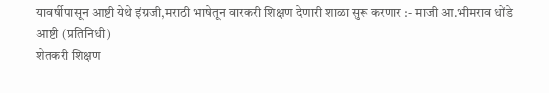यावर्षीपासून आष्टी येथे इंग्रजी,मराठी भाषेतून वारकरी शिक्षण देणारी शाळा सुरू करणार :- माजी आ.भीमराव धोंडे
आष्टी (प्रतिनिधी)
शेतकरी शिक्षण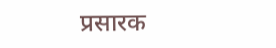प्रसारक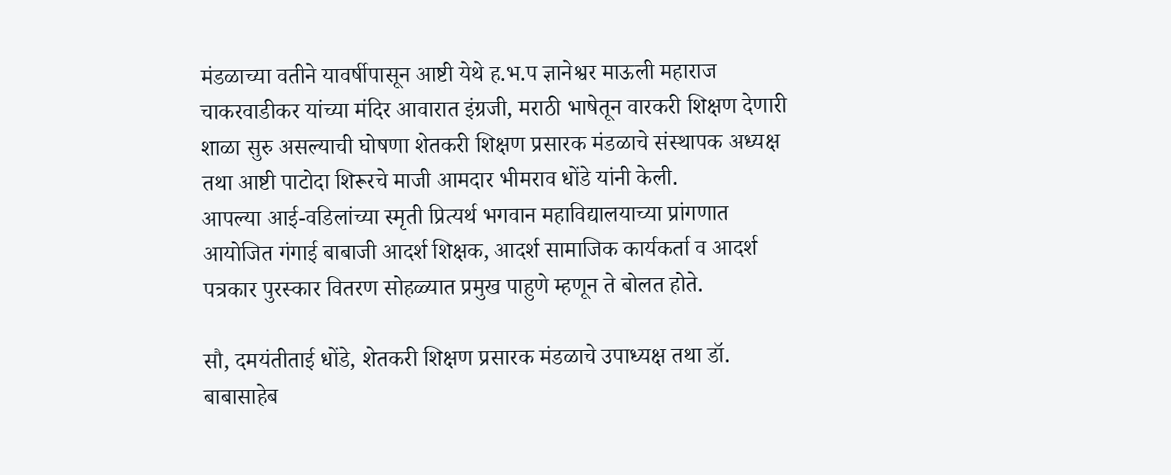मंडळाच्या वतीने यावर्षीपासून आष्टी येथे ह.भ.प ज्ञानेश्वर माऊली महाराज चाकरवाडीकर यांच्या मंदिर आवारात इंग्रजी, मराठी भाषेतून वारकरी शिक्षण देणारी शाळा सुरु असल्याची घोषणा शेतकरी शिक्षण प्रसारक मंडळाचे संस्थापक अध्यक्ष तथा आष्टी पाटोदा शिरूरचे माजी आमदार भीमराव धोंडे यांनी केली.
आपल्या आई-वडिलांच्या स्मृती प्रित्यर्थ भगवान महाविद्यालयाच्या प्रांगणात आयोजित गंगाई बाबाजी आदर्श शिक्षक, आदर्श सामाजिक कार्यकर्ता व आदर्श पत्रकार पुरस्कार वितरण सोहळ्यात प्रमुख पाहुणे म्हणून ते बोलत होते.

सौ, दमयंतीताई धोंडे, शेतकरी शिक्षण प्रसारक मंडळाचे उपाध्यक्ष तथा डॉ. बाबासाहेब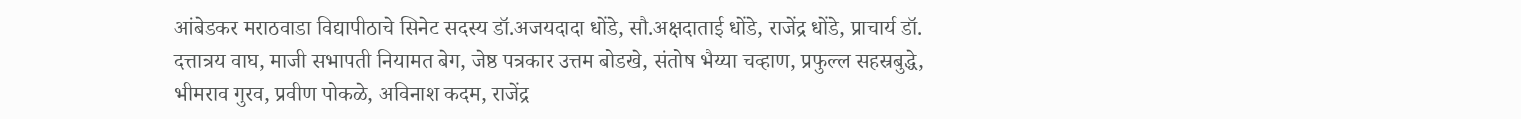आंबेडकर मराठवाडा विद्यापीठाचे सिनेट सदस्य डॉ.अजयदादा धोंडे, सौ.अक्षदाताई धोंडे, राजेंद्र धोंडे, प्राचार्य डॉ. दत्तात्रय वाघ, माजी सभापती नियामत बेग, जेष्ठ पत्रकार उत्तम बोडखे, संतोष भैय्या चव्हाण, प्रफुल्ल सहस्रबुद्धे, भीमराव गुरव, प्रवीण पोकळे, अविनाश कदम, राजेंद्र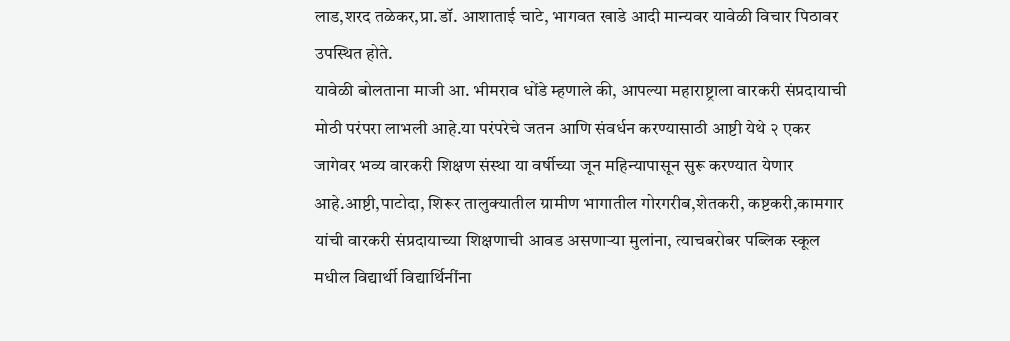लाड,शरद तळेकर,प्रा.डॉ. आशाताई चाटे, भागवत खाडे आदी मान्यवर यावेळी विचार पिठावर उपस्थित होते.
यावेळी बोलताना माजी आ. भीमराव धोंडे म्हणाले की, आपल्या महाराष्ट्राला वारकरी संप्रदायाची मोठी परंपरा लाभली आहे.या परंपरेचे जतन आणि संवर्धन करण्यासाठी आष्टी येथे २ एकर जागेवर भव्य वारकरी शिक्षण संस्था या वर्षीच्या जून महिन्यापासून सुरू करण्यात येणार आहे.आष्टी,पाटोदा, शिरूर तालुक्यातील ग्रामीण भागातील गोरगरीब,शेतकरी, कष्टकरी,कामगार यांची वारकरी संप्रदायाच्या शिक्षणाची आवड असणाऱ्या मुलांना, त्याचबरोबर पब्लिक स्कूल मधील विद्यार्थी विद्यार्थिनींना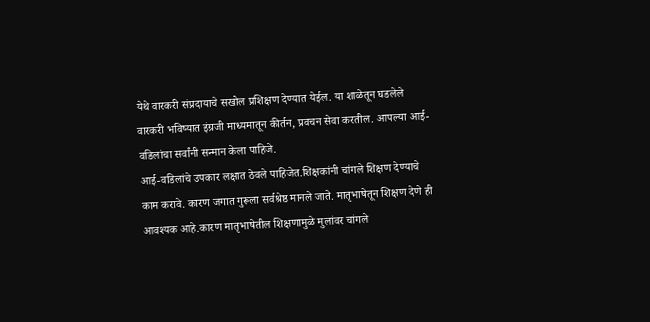येथे वारकरी संप्रदायाचे सखोल प्रशिक्षण देण्यात येईल. या शाळेतून घडलेले वारकरी भविष्यात इंग्रजी माध्यमातून कीर्तन, प्रवचन सेवा करतील. आपल्या आई-वडिलांचा सर्वांनी सन्मान केला पाहिजे.
आई-वडिलांचे उपकार लक्षात ठेवले पाहिजेत.शिक्षकांनी चांगले शिक्षण देण्याचे काम करावे. कारण जगात गुरूला सर्वश्रेष्ठ मानले जाते. मातृभाषेतून शिक्षण देणे ही आवश्यक आहे.कारण मातृभाषेतील शिक्षणामुळे मुलांवर चांगले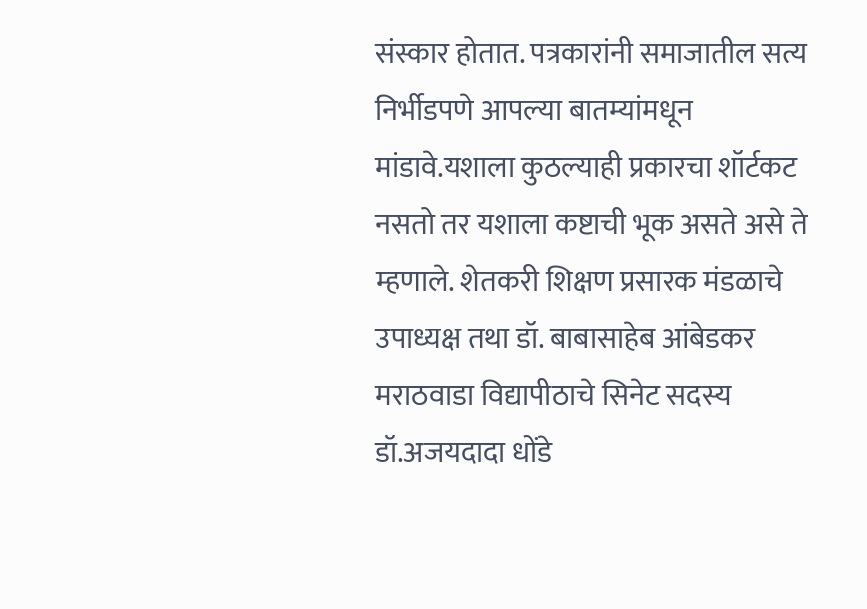संस्कार होतात. पत्रकारांनी समाजातील सत्य निर्भीडपणे आपल्या बातम्यांमधून मांडावे.यशाला कुठल्याही प्रकारचा शॉर्टकट नसतो तर यशाला कष्टाची भूक असते असे ते म्हणाले. शेतकरी शिक्षण प्रसारक मंडळाचे उपाध्यक्ष तथा डॉ. बाबासाहेब आंबेडकर मराठवाडा विद्यापीठाचे सिनेट सदस्य डॉ.अजयदादा धोंडे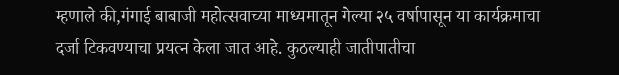म्हणाले की,गंगाई बाबाजी महोत्सवाच्या माध्यमातून गेल्या २५ वर्षापासून या कार्यक्रमाचा दर्जा टिकवण्याचा प्रयत्न केला जात आहे. कुठल्याही जातीपातीचा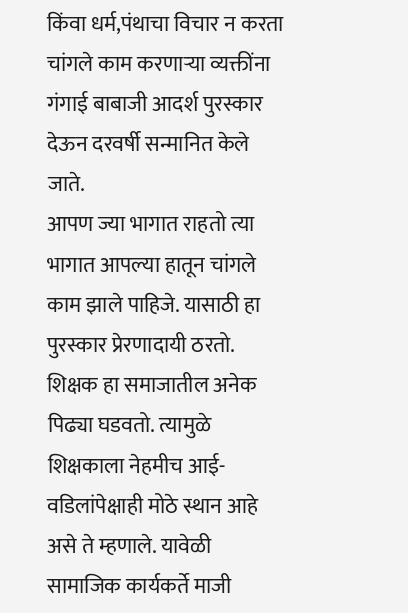किंवा धर्म,पंथाचा विचार न करता चांगले काम करणाऱ्या व्यक्तींना गंगाई बाबाजी आदर्श पुरस्कार देऊन दरवर्षी सन्मानित केले जाते.
आपण ज्या भागात राहतो त्या भागात आपल्या हातून चांगले काम झाले पाहिजे. यासाठी हा पुरस्कार प्रेरणादायी ठरतो. शिक्षक हा समाजातील अनेक पिढ्या घडवतो. त्यामुळे शिक्षकाला नेहमीच आई-वडिलांपेक्षाही मोठे स्थान आहे असे ते म्हणाले. यावेळी सामाजिक कार्यकर्ते माजी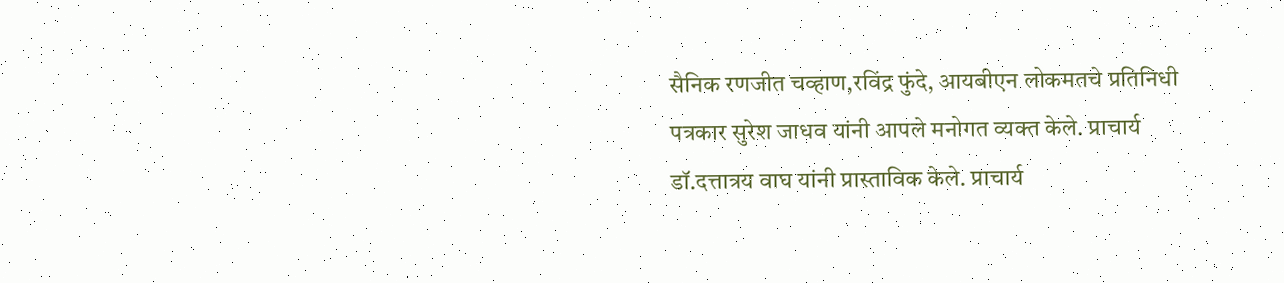सैनिक रणजीत चव्हाण,रविंद्र फुंदे, आयबीएन लोकमतचे प्रतिनिधी पत्रकार सुरेश जाधव यांनी आपले मनोगत व्यक्त केले. प्राचार्य डॉ.दत्तात्रय वाघ यांनी प्रास्ताविक केले. प्राचार्य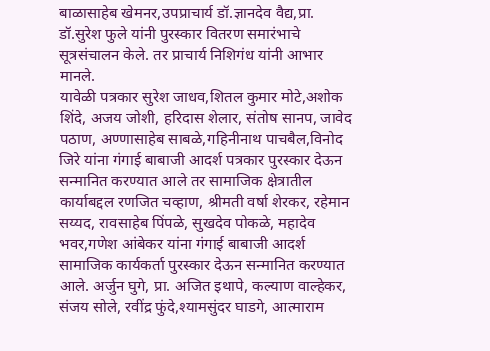बाळासाहेब खेमनर,उपप्राचार्य डॉ.ज्ञानदेव वैद्य,प्रा. डॉ.सुरेश फुले यांनी पुरस्कार वितरण समारंभाचे सूत्रसंचालन केले. तर प्राचार्य निशिगंध यांनी आभार मानले.
यावेळी पत्रकार सुरेश जाधव,शितल कुमार मोटे,अशोक शिंदे, अजय जोशी, हरिदास शेलार, संतोष सानप, जावेद पठाण, अण्णासाहेब साबळे,गहिनीनाथ पाचबैल,विनोद जिरे यांना गंगाई बाबाजी आदर्श पत्रकार पुरस्कार देऊन सन्मानित करण्यात आले तर सामाजिक क्षेत्रातील कार्याबद्दल रणजित चव्हाण, श्रीमती वर्षा शेरकर, रहेमान सय्यद, रावसाहेब पिंपळे, सुखदेव पोकळे, महादेव भवर,गणेश आंबेकर यांना गंगाई बाबाजी आदर्श सामाजिक कार्यकर्ता पुरस्कार देऊन सन्मानित करण्यात आले. अर्जुन घुगे, प्रा. अजित इथापे, कल्याण वाल्हेकर, संजय सोले, रवींद्र फुंदे,श्यामसुंदर घाडगे, आत्माराम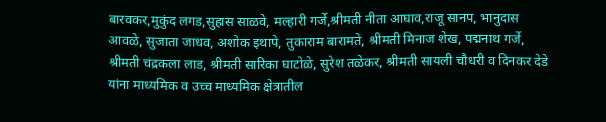बारवकर,मुकुंद लगड,सुहास साळवे, मल्हारी गर्जे,श्रीमती नीता आघाव,राजू सानप, भानुदास आवळे, सुजाता जाधव, अशोक इथापे, तुकाराम बारामते, श्रीमती मिनाज शेख, पद्मनाथ गर्जे, श्रीमती चंद्रकला लाड, श्रीमती सारिका घाटोळे, सुरेश तळेकर, श्रीमती सायली चौधरी व दिनकर देडे यांना माध्यमिक व उच्च माध्यमिक क्षेत्रातील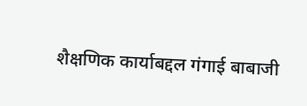शैक्षणिक कार्याबद्दल गंगाई बाबाजी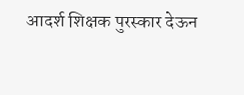आदर्श शिक्षक पुरस्कार देऊन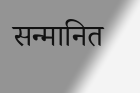सन्मानित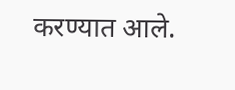करण्यात आले.